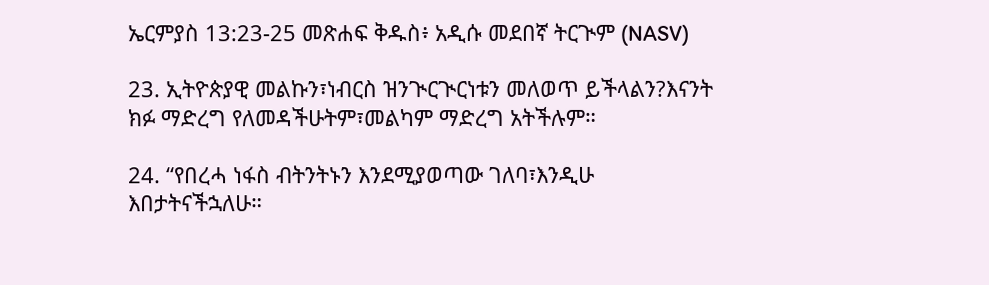ኤርምያስ 13:23-25 መጽሐፍ ቅዱስ፥ አዲሱ መደበኛ ትርጒም (NASV)

23. ኢትዮጵያዊ መልኩን፣ነብርስ ዝንጒርጒርነቱን መለወጥ ይችላልን?እናንት ክፉ ማድረግ የለመዳችሁትም፣መልካም ማድረግ አትችሉም።

24. “የበረሓ ነፋስ ብትንትኑን እንደሚያወጣው ገለባ፣እንዲሁ እበታትናችኋለሁ።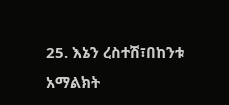25. እኔን ረስተሽ፣በከንቱ አማልክት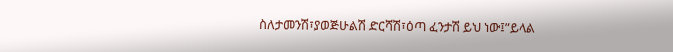ስለታመንሽ፣ያወጅሁልሽ ድርሻሽ፣ዕጣ ፈንታሽ ይህ ነው፤”ይላል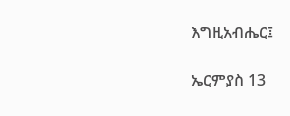እግዚአብሔር፤

ኤርምያስ 13